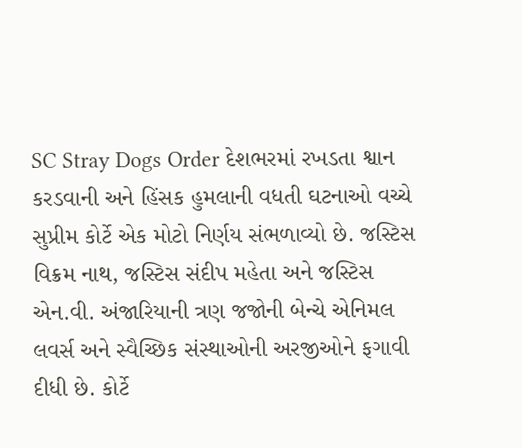SC Stray Dogs Order દેશભરમાં રખડતા શ્વાન કરડવાની અને હિંસક હુમલાની વધતી ઘટનાઓ વચ્ચે સુપ્રીમ કોર્ટે એક મોટો નિર્ણય સંભળાવ્યો છે. જસ્ટિસ વિક્રમ નાથ, જસ્ટિસ સંદીપ મહેતા અને જસ્ટિસ એન.વી. અંજારિયાની ત્રણ જજોની બેન્ચે એનિમલ લવર્સ અને સ્વૈચ્છિક સંસ્થાઓની અરજીઓને ફગાવી દીધી છે. કોર્ટે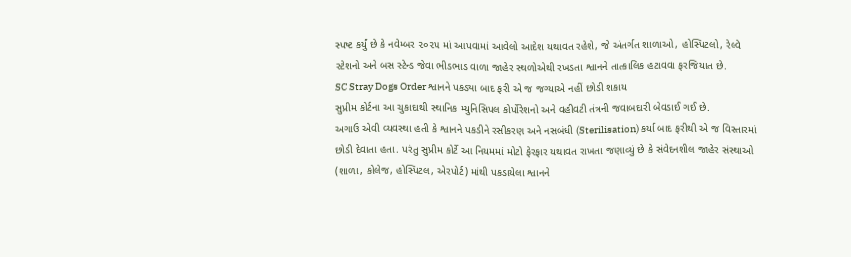સ્પષ્ટ કર્યું છે કે નવેમ્બર ૨૦૨૫ માં આપવામાં આવેલો આદેશ યથાવત રહેશે, જે અંતર્ગત શાળાઓ, હોસ્પિટલો, રેલ્વે સ્ટેશનો અને બસ સ્ટેન્ડ જેવા ભીડભાડ વાળા જાહેર સ્થળોએથી રખડતા શ્વાનને તાત્કાલિક હટાવવા ફરજિયાત છે.
SC Stray Dogs Order શ્વાનને પકડ્યા બાદ ફરી એ જ જગ્યાએ નહીં છોડી શકાય
સુપ્રીમ કોર્ટના આ ચુકાદાથી સ્થાનિક મ્યુનિસિપલ કોર્પોરેશનો અને વહીવટી તંત્રની જવાબદારી બેવડાઈ ગઈ છે.
અગાઉ એવી વ્યવસ્થા હતી કે શ્વાનને પકડીને રસીકરણ અને નસબંધી (Sterilisation) કર્યા બાદ ફરીથી એ જ વિસ્તારમાં છોડી દેવાતા હતા. પરંતુ સુપ્રીમ કોર્ટે આ નિયમમાં મોટો ફેરફાર યથાવત રાખતા જણાવ્યું છે કે સંવેદનશીલ જાહેર સંસ્થાઓ (શાળા, કોલેજ, હોસ્પિટલ, એરપોર્ટ) માંથી પકડાયેલા શ્વાનને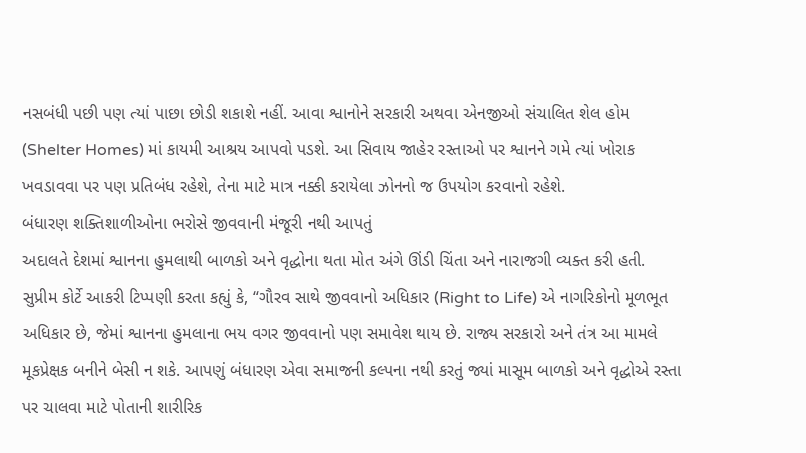નસબંધી પછી પણ ત્યાં પાછા છોડી શકાશે નહીં. આવા શ્વાનોને સરકારી અથવા એનજીઓ સંચાલિત શેલ હોમ (Shelter Homes) માં કાયમી આશ્રય આપવો પડશે. આ સિવાય જાહેર રસ્તાઓ પર શ્વાનને ગમે ત્યાં ખોરાક ખવડાવવા પર પણ પ્રતિબંધ રહેશે, તેના માટે માત્ર નક્કી કરાયેલા ઝોનનો જ ઉપયોગ કરવાનો રહેશે.
બંધારણ શક્તિશાળીઓના ભરોસે જીવવાની મંજૂરી નથી આપતું
અદાલતે દેશમાં શ્વાનના હુમલાથી બાળકો અને વૃદ્ધોના થતા મોત અંગે ઊંડી ચિંતા અને નારાજગી વ્યક્ત કરી હતી.
સુપ્રીમ કોર્ટે આકરી ટિપ્પણી કરતા કહ્યું કે, “ગૌરવ સાથે જીવવાનો અધિકાર (Right to Life) એ નાગરિકોનો મૂળભૂત અધિકાર છે, જેમાં શ્વાનના હુમલાના ભય વગર જીવવાનો પણ સમાવેશ થાય છે. રાજ્ય સરકારો અને તંત્ર આ મામલે મૂકપ્રેક્ષક બનીને બેસી ન શકે. આપણું બંધારણ એવા સમાજની કલ્પના નથી કરતું જ્યાં માસૂમ બાળકો અને વૃદ્ધોએ રસ્તા પર ચાલવા માટે પોતાની શારીરિક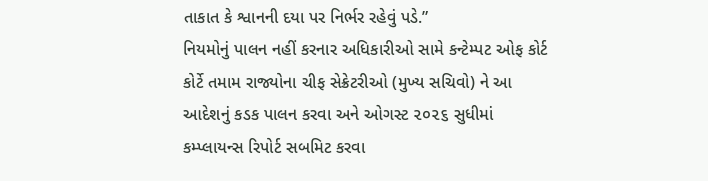તાકાત કે શ્વાનની દયા પર નિર્ભર રહેવું પડે.”
નિયમોનું પાલન નહીં કરનાર અધિકારીઓ સામે કન્ટેમ્પટ ઓફ કોર્ટ
કોર્ટે તમામ રાજ્યોના ચીફ સેક્રેટરીઓ (મુખ્ય સચિવો) ને આ આદેશનું કડક પાલન કરવા અને ઓગસ્ટ ૨૦૨૬ સુધીમાં કમ્પ્લાયન્સ રિપોર્ટ સબમિટ કરવા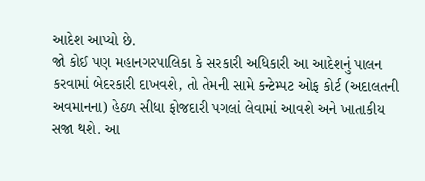આદેશ આપ્યો છે.
જો કોઈ પણ મહાનગરપાલિકા કે સરકારી અધિકારી આ આદેશનું પાલન કરવામાં બેદરકારી દાખવશે, તો તેમની સામે કન્ટેમ્પટ ઓફ કોર્ટ (અદાલતની અવમાનના) હેઠળ સીધા ફોજદારી પગલાં લેવામાં આવશે અને ખાતાકીય સજા થશે. આ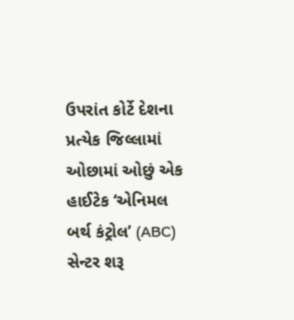ઉપરાંત કોર્ટે દેશના પ્રત્યેક જિલ્લામાં ઓછામાં ઓછું એક હાઈટેક ‘એનિમલ બર્થ કંટ્રોલ’ (ABC) સેન્ટર શરૂ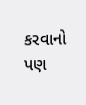કરવાનો પણ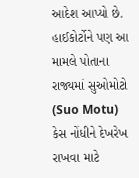આદેશ આપ્યો છે. હાઈકોર્ટોને પણ આ મામલે પોતાના રાજ્યમાં સુઓમોટો (Suo Motu) કેસ નોંધીને દેખરેખ રાખવા માટે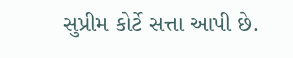સુપ્રીમ કોર્ટે સત્તા આપી છે.